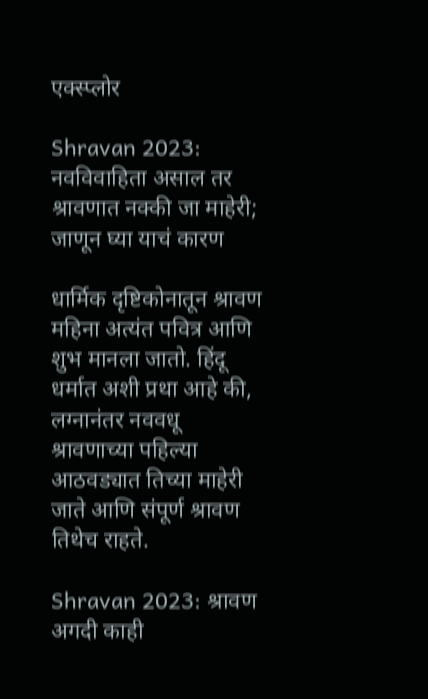एक्स्प्लोर

Shravan 2023: नवविवाहिता असाल तर श्रावणात नक्की जा माहेरी; जाणून घ्या याचं कारण

धार्मिक दृष्टिकोनातून श्रावण महिना अत्यंत पवित्र आणि शुभ मानला जातो. हिंदू धर्मात अशी प्रथा आहे की, लग्नानंतर नववधू श्रावणाच्या पहिल्या आठवड्यात तिच्या माहेरी जाते आणि संपूर्ण श्रावण तिथेच राहते.

Shravan 2023: श्रावण अगदी काही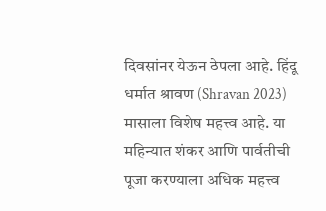दिवसांनर येऊन ठेपला आहे. हिंदू धर्मात श्रावण (Shravan 2023) मासाला विशेष महत्त्व आहे. या महिन्यात शंकर आणि पार्वतीची पूजा करण्याला अधिक महत्त्व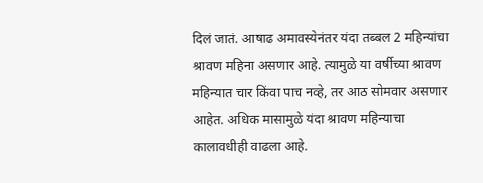दिलं जातं. आषाढ अमावस्येनंतर यंदा तब्बल 2 महिन्यांचा श्रावण महिना असणार आहे. त्यामुळे या वर्षीच्या श्रावण महिन्यात चार किंवा पाच नव्हे, तर आठ सोमवार असणार आहेत. अधिक मासामुळे यंदा श्रावण महिन्याचा कालावधीही वाढला आहे.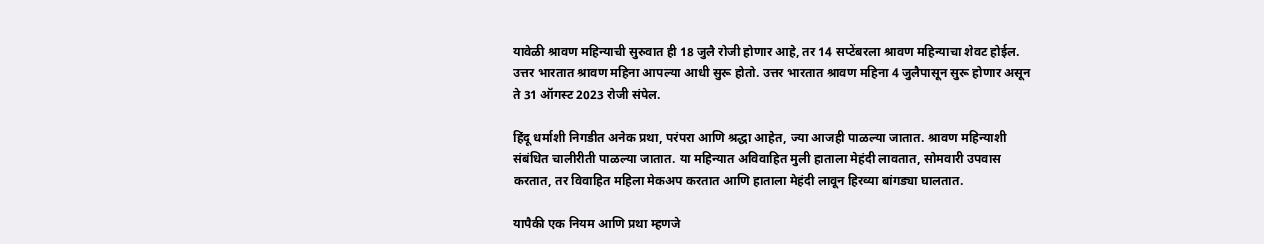यावेळी श्रावण महिन्याची सुरुवात ही 18 जुलै रोजी होणार आहे, तर 14 सप्टेंबरला श्रावण महिन्याचा शेवट होईल. उत्तर भारतात श्रावण महिना आपल्या आधी सुरू होतो. उत्तर भारतात श्रावण महिना 4 जुलैपासून सुरू होणार असून ते 31 ऑगस्ट 2023 रोजी संपेल.

हिंदू धर्माशी निगडीत अनेक प्रथा, परंपरा आणि श्रद्धा आहेत, ज्या आजही पाळल्या जातात. श्रावण महिन्याशी संबंधित चालीरीती पाळल्या जातात. या महिन्यात अविवाहित मुली हाताला मेहंदी लावतात, सोमवारी उपवास करतात, तर विवाहित महिला मेकअप करतात आणि हाताला मेहंदी लावून हिरव्या बांगड्या घालतात.

यापैकी एक नियम आणि प्रथा म्हणजे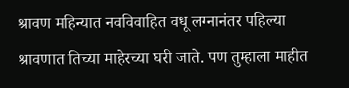श्रावण महिन्यात नवविवाहित वधू लग्नानंतर पहिल्या श्रावणात तिच्या माहेरच्या घरी जाते. पण तुम्हाला माहीत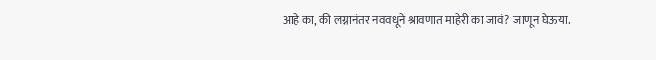आहे का, की लग्नानंतर नववधूने श्रावणात माहेरी का जावं? जाणून घेऊया.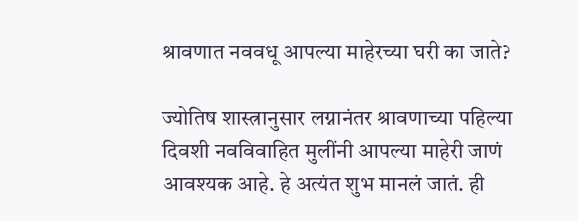श्रावणात नववधू आपल्या माहेरच्या घरी का जाते?

ज्योतिष शास्त्रानुसार लग्नानंतर श्रावणाच्या पहिल्या दिवशी नवविवाहित मुलींनी आपल्या माहेरी जाणं आवश्यक आहे. हे अत्यंत शुभ मानलं जातं. ही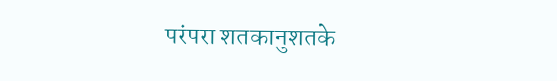परंपरा शतकानुशतके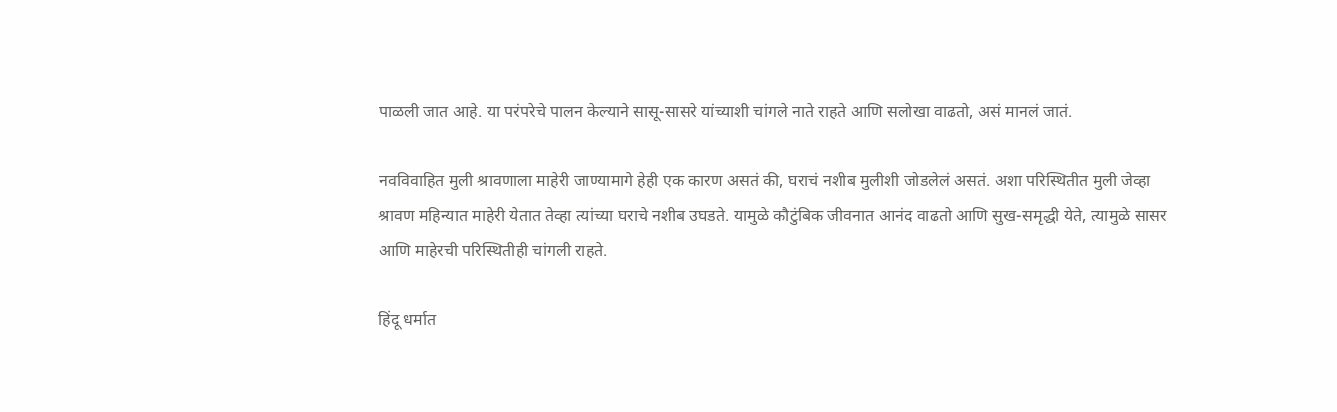पाळली जात आहे. या परंपरेचे पालन केल्याने सासू-सासरे यांच्याशी चांगले नाते राहते आणि सलोखा वाढतो, असं मानलं जातं.

नवविवाहित मुली श्रावणाला माहेरी जाण्यामागे हेही एक कारण असतं की, घराचं नशीब मुलीशी जोडलेलं असतं. अशा परिस्थितीत मुली जेव्हा श्रावण महिन्यात माहेरी येतात तेव्हा त्यांच्या घराचे नशीब उघडते. यामुळे कौटुंबिक जीवनात आनंद वाढतो आणि सुख-समृद्धी येते, त्यामुळे सासर आणि माहेरची परिस्थितीही चांगली राहते.

हिंदू धर्मात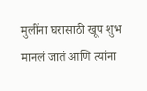मुलींना घरासाठी खूप शुभ मानलं जातं आणि त्यांना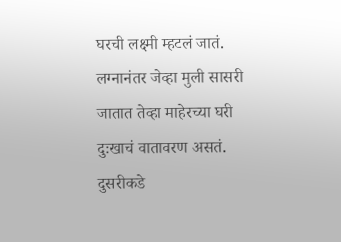घरची लक्ष्मी म्हटलं जातं. लग्नानंतर जेव्हा मुली सासरी जातात तेव्हा माहेरच्या घरी दुःखाचं वातावरण असतं. दुसरीकडे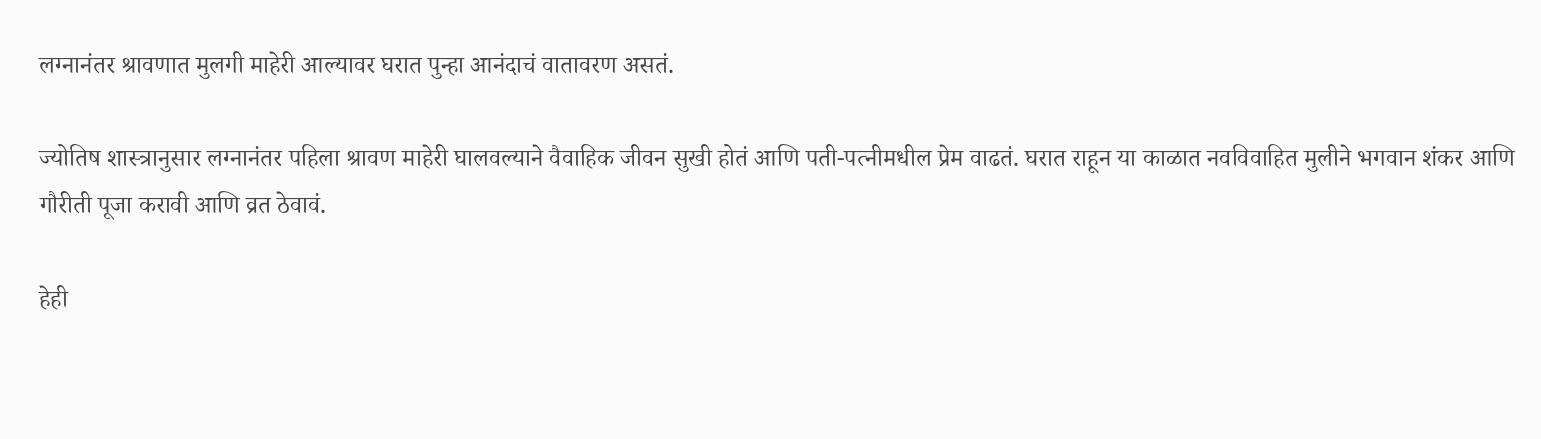लग्नानंतर श्रावणात मुलगी माहेरी आल्यावर घरात पुन्हा आनंदाचं वातावरण असतं.

ज्योतिष शास्त्रानुसार लग्नानंतर पहिला श्रावण माहेरी घालवल्याने वैवाहिक जीवन सुखी होतं आणि पती-पत्नीमधील प्रेम वाढतं. घरात राहून या काळात नवविवाहित मुलीने भगवान शंकर आणि गौरीती पूजा करावी आणि व्रत ठेवावं.

हेही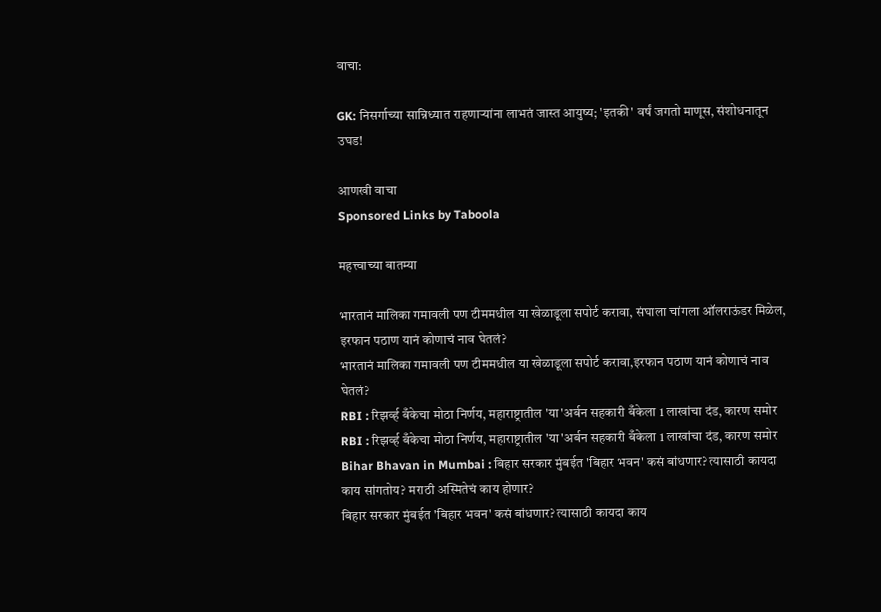वाचा:

GK: निसर्गाच्या सान्निध्यात राहणाऱ्यांना लाभतं जास्त आयुष्य; 'इतकी' वर्षं जगतो माणूस, संशोधनातून उघड!

आणखी वाचा
Sponsored Links by Taboola

महत्त्वाच्या बातम्या

भारतानं मालिका गमावली पण टीममधील या खेळाडूला सपोर्ट करावा, संघाला चांगला ऑलराऊंडर मिळेल, इरफान पठाण यानं कोणाचं नाव घेतलं?
भारतानं मालिका गमावली पण टीममधील या खेळाडूला सपोर्ट करावा,इरफान पठाण यानं कोणाचं नाव घेतलं?
RBI : रिझर्व्ह बँकेचा मोठा निर्णय, महाराष्ट्रातील 'या'अर्बन सहकारी बँकेला 1 लाखांचा दंड, कारण समोर
RBI : रिझर्व्ह बँकेचा मोठा निर्णय, महाराष्ट्रातील 'या'अर्बन सहकारी बँकेला 1 लाखांचा दंड, कारण समोर
Bihar Bhavan in Mumbai : बिहार सरकार मुंबईत 'बिहार भवन' कसं बांधणार? त्यासाठी कायदा काय सांगतोय? मराठी अस्मितेचं काय होणार?
बिहार सरकार मुंबईत 'बिहार भवन' कसं बांधणार? त्यासाठी कायदा काय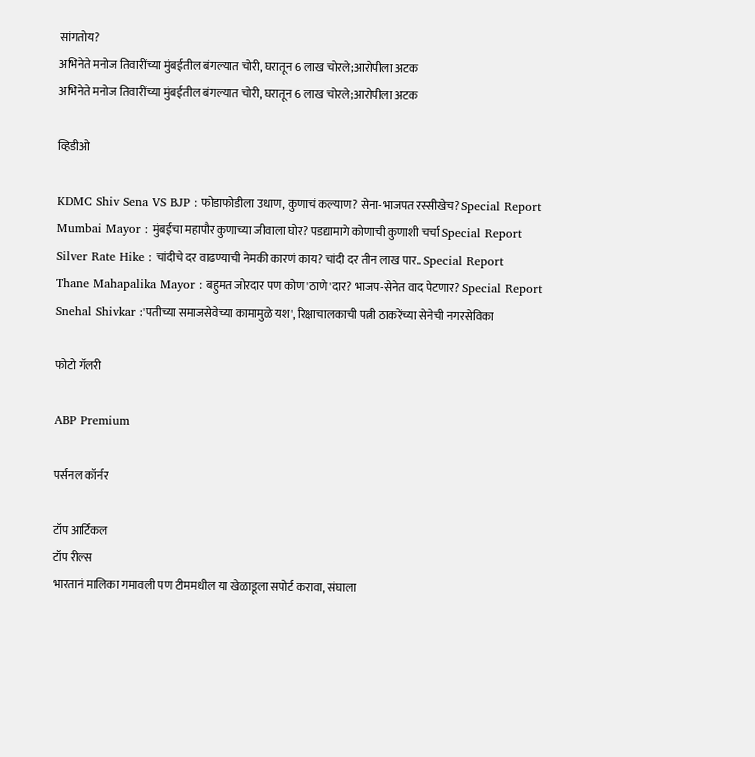सांगतोय?
अभिनेते मनोज तिवारींच्या मुंबईतील बंगल्यात चोरी, घरातून 6 लाख चोरले;आरोपीला अटक
अभिनेते मनोज तिवारींच्या मुंबईतील बंगल्यात चोरी, घरातून 6 लाख चोरले;आरोपीला अटक

व्हिडीओ

KDMC Shiv Sena VS BJP : फोडाफोडीला उधाण, कुणाचं कल्याण? सेना-भाजपत रस्सीखेच? Special Report
Mumbai Mayor : मुंबईचा महापौर कुणाच्या जीवाला घोर? पडद्यामागे कोणाची कुणाशी चर्चा Special Report
Silver Rate Hike : चांदीचे दर वाढण्याची नेमकी कारणं काय? चांदी दर तीन लाख पार.. Special Report
Thane Mahapalika Mayor : बहुमत जोरदार पण कोण 'ठाणे'दार? भाजप-सेनेत वाद पेटणार? Special Report
Snehal Shivkar :'पतीच्या समाजसेवेच्या कामामुळे यश', रिक्षाचालकाची पत्नी ठाकरेंच्या सेनेची नगरसेविका

फोटो गॅलरी

ABP Premium

पर्सनल कॉर्नर

टॉप आर्टिकल
टॉप रील्स
भारतानं मालिका गमावली पण टीममधील या खेळाडूला सपोर्ट करावा, संघाला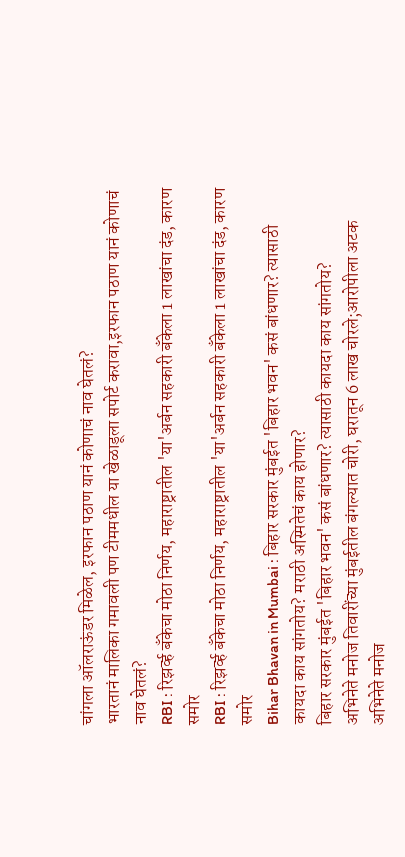चांगला ऑलराऊंडर मिळेल, इरफान पठाण यानं कोणाचं नाव घेतलं?
भारतानं मालिका गमावली पण टीममधील या खेळाडूला सपोर्ट करावा,इरफान पठाण यानं कोणाचं नाव घेतलं?
RBI : रिझर्व्ह बँकेचा मोठा निर्णय, महाराष्ट्रातील 'या'अर्बन सहकारी बँकेला 1 लाखांचा दंड, कारण समोर
RBI : रिझर्व्ह बँकेचा मोठा निर्णय, महाराष्ट्रातील 'या'अर्बन सहकारी बँकेला 1 लाखांचा दंड, कारण समोर
Bihar Bhavan in Mumbai : बिहार सरकार मुंबईत 'बिहार भवन' कसं बांधणार? त्यासाठी कायदा काय सांगतोय? मराठी अस्मितेचं काय होणार?
बिहार सरकार मुंबईत 'बिहार भवन' कसं बांधणार? त्यासाठी कायदा काय सांगतोय?
अभिनेते मनोज तिवारींच्या मुंबईतील बंगल्यात चोरी, घरातून 6 लाख चोरले;आरोपीला अटक
अभिनेते मनोज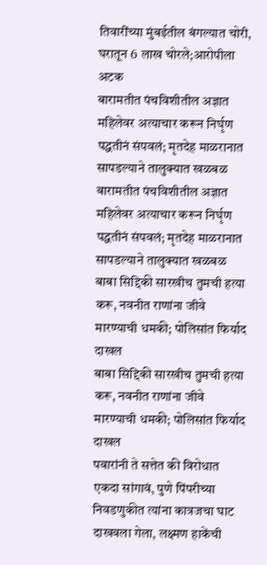तिवारींच्या मुंबईतील बंगल्यात चोरी, घरातून 6 लाख चोरले;आरोपीला अटक
बारामतीत पंचविशीतील अज्ञात महिलेवर अत्याचार करून निर्घृण पद्धतीनं संपवलं; मृतदेह माळरानात सापडल्याने तालुक्यात खळबळ
बारामतीत पंचविशीतील अज्ञात महिलेवर अत्याचार करून निर्घृण पद्धतीनं संपवलं; मृतदेह माळरानात सापडल्याने तालुक्यात खळबळ
बाबा सिद्दिकी सारखीच तुमची हत्या करू, नवनीत राणांना जीवे मारण्याची धमकी; पोलिसांत फिर्याद दाखल
बाबा सिद्दिकी सारखीच तुमची हत्या करू, नवनीत राणांना जीवे मारण्याची धमकी; पोलिसांत फिर्याद दाखल
पवारांनी ते सत्तेत की विरोधात एकदा सांगावं, पुणे पिंपरीच्या निवडणुकीत त्यांना कात्रजचा घाट दाखवला गेला, लक्ष्मण हाकेंची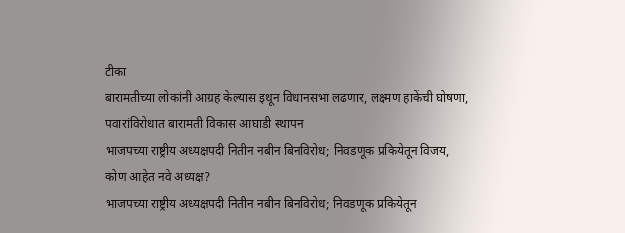टीका
बारामतीच्या लोकांनी आग्रह केल्यास इथून विधानसभा लढणार, लक्ष्मण हाकेंची घोषणा, पवारांविरोधात बारामती विकास आघाडी स्थापन
भाजपच्या राष्ट्रीय अध्यक्षपदी नितीन नबीन बिनविरोध; निवडणूक प्रकियेतून विजय, कोण आहेत नवे अध्यक्ष?
भाजपच्या राष्ट्रीय अध्यक्षपदी नितीन नबीन बिनविरोध; निवडणूक प्रकियेतून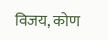विजय, कोण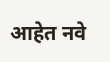आहेत नवे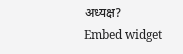अध्यक्ष?
Embed widget